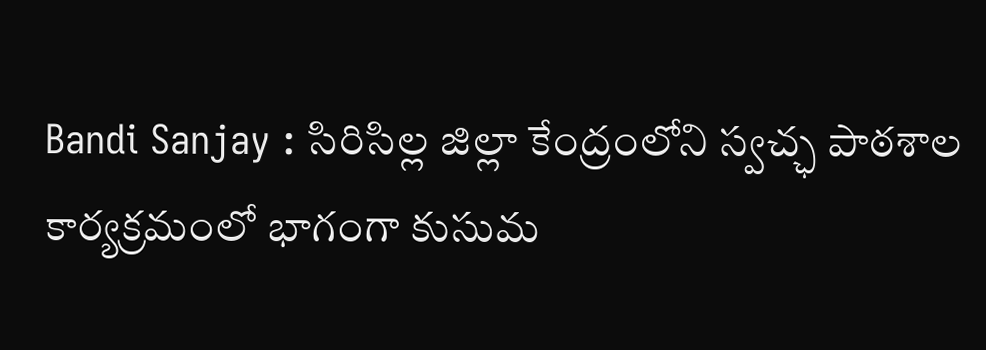Bandi Sanjay : సిరిసిల్ల జిల్లా కేంద్రంలోని స్వచ్ఛ పాఠశాల కార్యక్రమంలో భాగంగా కుసుమ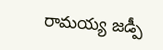రామయ్య జడ్పీ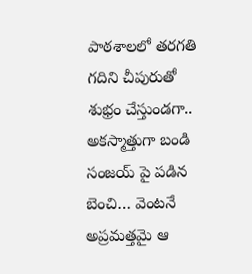పాఠశాలలో తరగతి గదిని చీపురుతో శుభ్రం చేస్తుండగా.. అకస్మాత్తుగా బండి సంజయ్ పై పడిన బెంచి… వెంటనే అప్రమత్తమై ఆ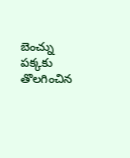బెంచ్ను పక్కకు తొలగించిన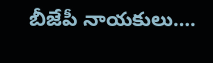బీజేపీ నాయకులు….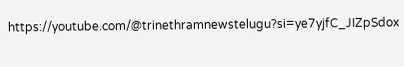https://youtube.com/@trinethramnewstelugu?si=ye7yjfC_JIZpSdox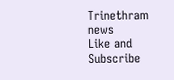Trinethram news
Like and Subscribe